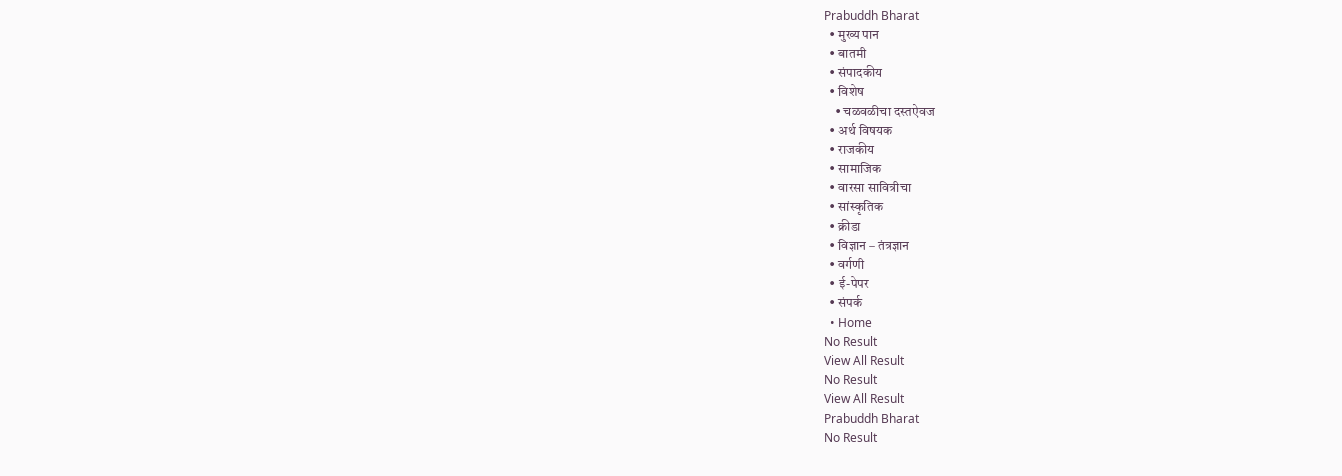Prabuddh Bharat
  • मुख्य पान
  • बातमी
  • संपादकीय
  • विशेष
    • चळवळीचा दस्तऐवज
  • अर्थ विषयक
  • राजकीय
  • सामाजिक
  • वारसा सावित्रीचा
  • सांस्कृतिक
  • क्रीडा
  • विज्ञान – तंत्रज्ञान
  • वर्गणी
  • ई-पेपर
  • संपर्क
  • Home
No Result
View All Result
No Result
View All Result
Prabuddh Bharat
No Result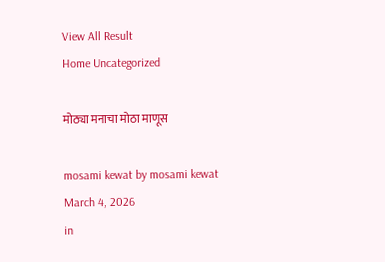View All Result
Home Uncategorized

मोठ्या मनाचा मोठा माणूस

mosami kewat by mosami kewat
March 4, 2026
in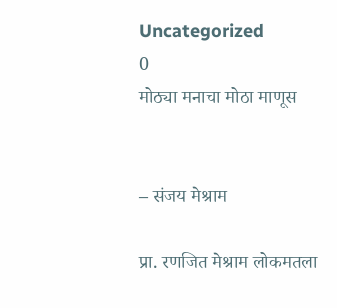Uncategorized
0
मोठ्या मनाचा मोठा माणूस


– संजय मेश्राम

प्रा. रणजित मेश्राम लोकमतला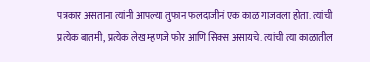पत्रकार असताना त्यांनी आपल्या तुफान फलदाजीनं एक काळ गाजवला होता. त्यांची प्रत्येक बातमी, प्रत्येक लेख म्हणजे फोर आणि सिक्स असायचे. त्यांची त्या काळातील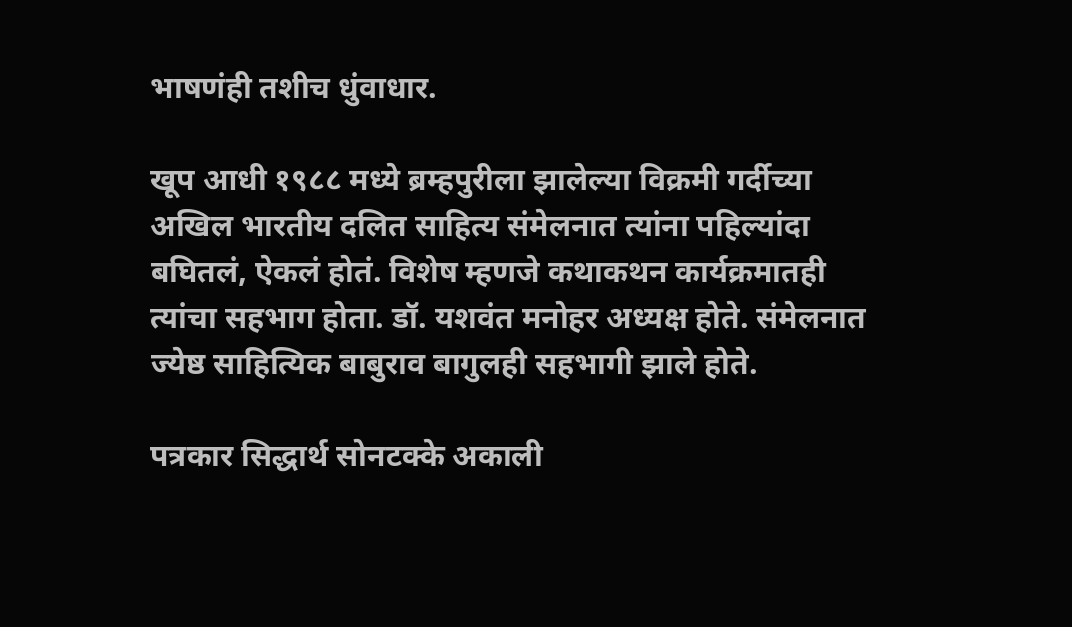भाषणंही तशीच धुंवाधार.

खूप आधी १९८८ मध्ये ब्रम्हपुरीला झालेल्या विक्रमी गर्दीच्या अखिल भारतीय दलित साहित्य संमेलनात त्यांना पहिल्यांदा बघितलं, ऐकलं होतं. विशेष म्हणजे कथाकथन कार्यक्रमातही त्यांचा सहभाग होता. डॉ. यशवंत मनोहर अध्यक्ष होते. संमेलनात ज्येष्ठ साहित्यिक बाबुराव बागुलही सहभागी झाले होते.

पत्रकार सिद्धार्थ सोनटक्के अकाली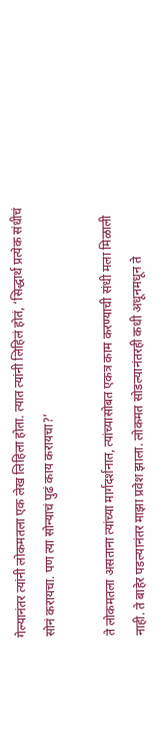गेल्यानंतर त्यांनी लोकमतला एक लेख लिहिला होता. त्यात त्यांनी लिहिलं होतं, ‘सिद्धार्थ प्रत्येक संधीचं सोनं करायचा. पण त्या सोन्याचं पुढं काय करायचा?’

ते लोकमतला असताना त्यांच्या मार्गदर्शनात, त्यांच्यासोबत एकत्र काम करण्याची संधी मला मिळाली नाही. ते बाहेर पडल्यानंतर माझा प्रवेश झाला. लोकमत सोडल्यानंतरही कधी अधूनमधून ते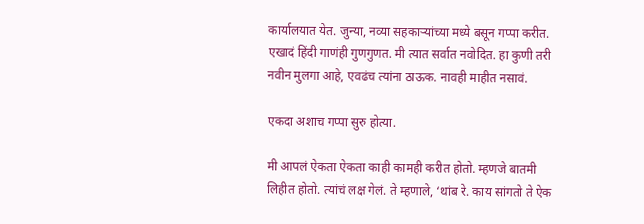कार्यालयात येत. जुन्या, नव्या सहकाऱ्यांच्या मध्ये बसून गप्पा करीत. एखादं हिंदी गाणंही गुणगुणत. मी त्यात सर्वात नवोदित. हा कुणी तरी नवीन मुलगा आहे, एवढंच त्यांना ठाऊक. नावही माहीत नसावं.

एकदा अशाच गप्पा सुरु होत्या.

मी आपलं ऐकता ऐकता काही कामही करीत होतो. म्हणजे बातमी लिहीत होतो. त्यांचं लक्ष गेलं. ते म्हणाले, ‘थांब रे. काय सांगतो ते ऐक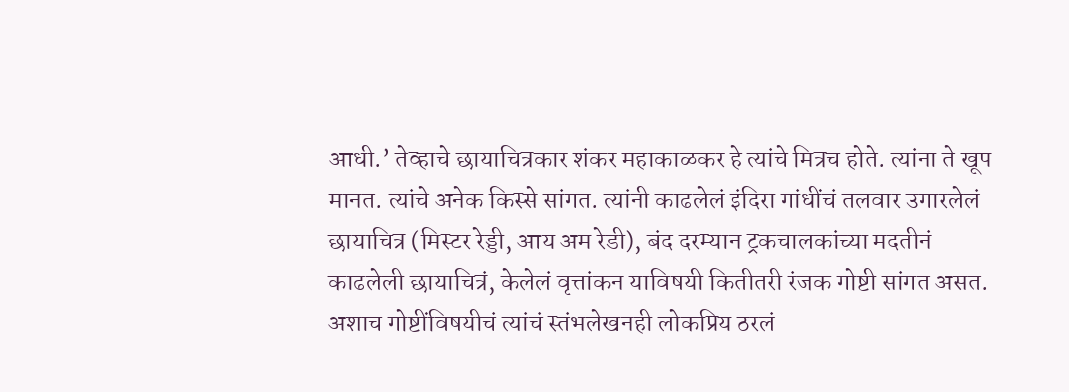आधी.’ तेव्हाचे छायाचित्रकार शंकर महाकाळकर हे त्यांचे मित्रच होते. त्यांना ते खूप मानत. त्यांचे अनेक किस्से सांगत. त्यांनी काढलेलं इंदिरा गांधींचं तलवार उगारलेलं छायाचित्र (मिस्टर रेड्डी, आय अम रेडी), बंद दरम्यान ट्रकचालकांच्या मदतीनं काढलेली छायाचित्रं, केलेलं वृत्तांकन याविषयी कितीतरी रंजक गोष्टी सांगत असत. अशाच गोष्टींविषयीचं त्यांचं स्तंभलेखनही लोकप्रिय ठरलं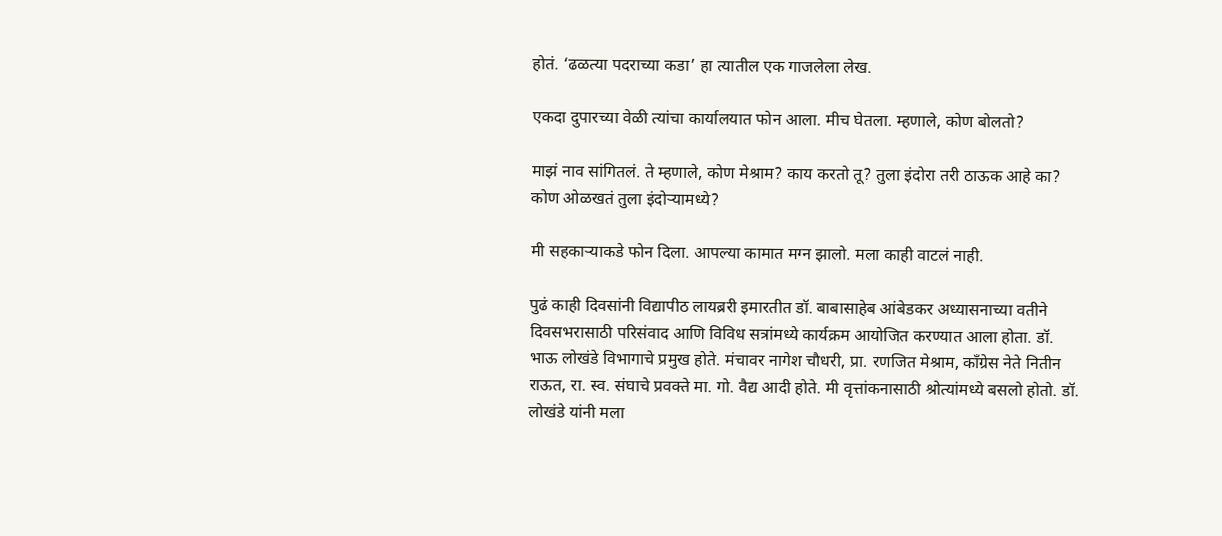होतं. ‘ढळत्या पदराच्या कडा’ हा त्यातील एक गाजलेला लेख.

एकदा दुपारच्या वेळी त्यांचा कार्यालयात फोन आला. मीच घेतला. म्हणाले, कोण बोलतो?

माझं नाव सांगितलं. ते म्हणाले, कोण मेश्राम? काय करतो तू? तुला इंदोरा तरी ठाऊक आहे का? कोण ओळखतं तुला इंदोऱ्यामध्ये?

मी सहकाऱ्याकडे फोन दिला. आपल्या कामात मग्न झालो. मला काही वाटलं नाही.

पुढं काही दिवसांनी विद्यापीठ लायब्ररी इमारतीत डॉ. बाबासाहेब आंबेडकर अध्यासनाच्या वतीने दिवसभरासाठी परिसंवाद आणि विविध सत्रांमध्ये कार्यक्रम आयोजित करण्यात आला होता. डॉ. भाऊ लोखंडे विभागाचे प्रमुख होते. मंचावर नागेश चौधरी, प्रा. रणजित मेश्राम, काँग्रेस नेते नितीन राऊत, रा. स्व. संघाचे प्रवक्ते मा. गो. वैद्य आदी होते. मी वृत्तांकनासाठी श्रोत्यांमध्ये बसलो होतो. डॉ. लोखंडे यांनी मला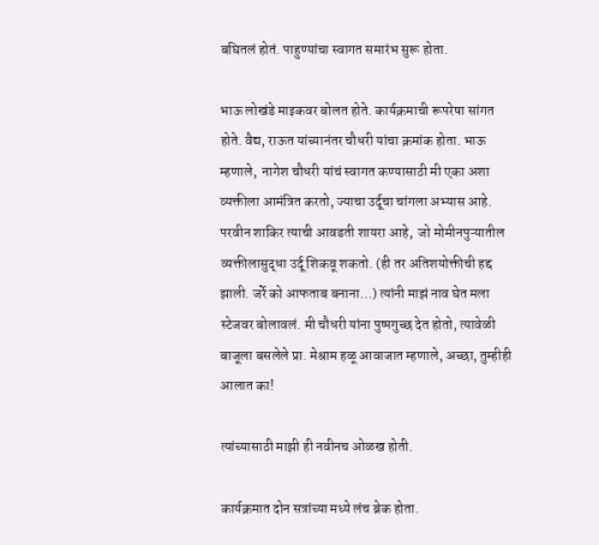बघितलं होतं. पाहुण्यांचा स्वागत समारंभ सुरू होता.

भाऊ लोखंडे माइकवर बोलत होते. कार्यक्रमाची रूपरेषा सांगत होते. वैद्य, राऊत यांच्यानंतर चौधरी यांचा क्रमांक होता. भाऊ म्हणाले,  नागेश चौधरी यांचं स्वागत कण्यासाठी मी एका अशा व्यक्तीला आमंत्रित करतो, ज्याचा उर्दूचा चांगला अभ्यास आहे. परवीन शाकिर त्याची आवडती शायरा आहे,  जो मोमीनपुऱ्यातील व्यक्तीलासुद्धा उर्दू शिकवू शकतो. (ही तर अतिशयोक्तीची हद्द झाली. जर्रे को आफताब बनाना…) त्यांनी माझं नाव घेत मला स्टेजवर बोलावलं. मी चौधरी यांना पुष्पगुच्छ देत होतो, त्यावेळी बाजूला बसलेले प्रा. मेश्राम हळू आवाजात म्हणाले, अच्छा, तुम्हीही आलात का!

त्यांच्यासाठी माझी ही नवीनच ओळख होती.

कार्यक्रमात दोन सत्रांच्या मध्ये लंच ब्रेक होता.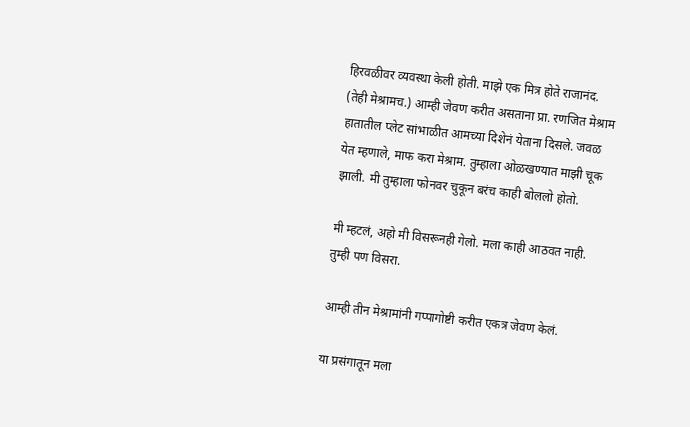हिरवळीवर व्यवस्था केली होती. माझे एक मित्र होते राजानंद. (तेही मेश्रामच.) आम्ही जेवण करीत असताना प्रा. रणजित मेश्राम हातातील प्लेट सांभाळीत आमच्या दिशेनं येताना दिसले. जवळ येत म्हणाले, माफ करा मेश्राम. तुम्हाला ओळखण्यात माझी चूक झाली. मी तुम्हाला फोनवर चुकून बरंच काही बोललो होतो.

मी म्हटलं, अहो मी विसरूनही गेलो. मला काही आठवत नाही. तुम्ही पण विसरा.

आम्ही तीन मेश्रामांनी गप्पागोष्टी करीत एकत्र जेवण केलं.

या प्रसंगातून मला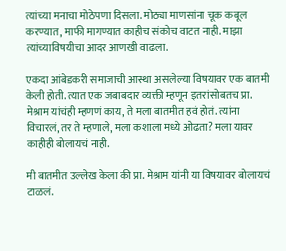त्यांच्या मनाचा मोठेपणा दिसला. मोठ्या माणसांना चूक कबूल करण्यात, माफी मागण्यात काहीच संकोच वाटत नाही. माझा त्यांच्याविषयीचा आदर आणखी वाढला.

एकदा आंबेडकरी समाजाची आस्था असलेल्या विषयावर एक बातमी केली होती. त्यात एक जबाबदार व्यक्ती म्हणून इतरांसोबतच प्रा. मेश्राम यांचंही म्हणणं काय, ते मला बातमीत हवं होतं. त्यांना विचारलं, तर ते म्हणाले, मला कशाला मध्ये ओढता? मला यावर काहीही बोलायचं नाही.

मी बातमीत उल्लेख केला की प्रा. मेश्राम यांनी या विषयावर बोलायचं टाळलं.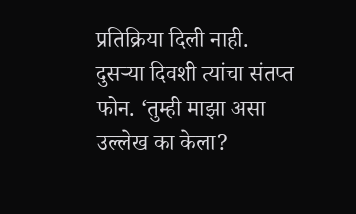प्रतिक्रिया दिली नाही. दुसऱ्या दिवशी त्यांचा संतप्त फोन. ‘तुम्ही माझा असा उल्लेख का केला?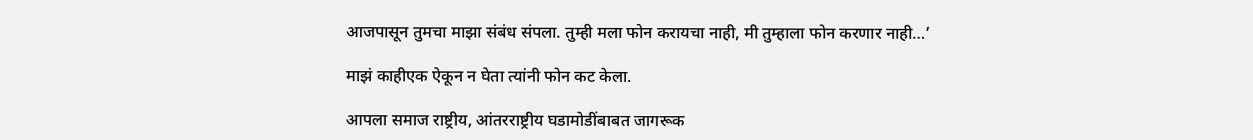आजपासून तुमचा माझा संबंध संपला. तुम्ही मला फोन करायचा नाही, मी तुम्हाला फोन करणार नाही…’

माझं काहीएक ऐकून न घेता त्यांनी फोन कट केला.

आपला समाज राष्ट्रीय, आंतरराष्ट्रीय घडामोडींबाबत जागरूक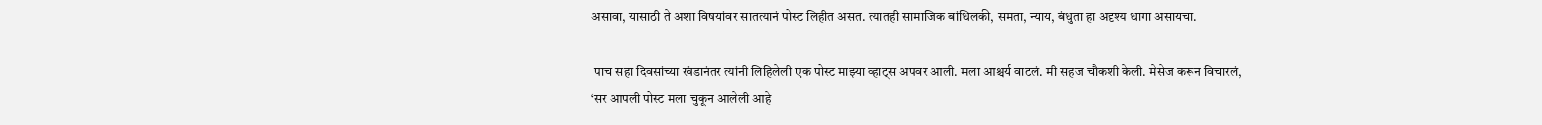असावा, यासाठी ते अशा विषयांवर सातत्यानं पोस्ट लिहीत असत. त्यातही सामाजिक बांधिलकी, समता, न्याय, बंधुता हा अदृश्य धागा असायचा.

 पाच सहा दिवसांच्या खंडानंतर त्यांनी लिहिलेली एक पोस्ट माझ्या व्हाट्स अपवर आली. मला आश्चर्य वाटलं. मी सहज चौकशी केली. मेसेज करून विचारलं, ‘सर आपली पोस्ट मला चुकून आलेली आहे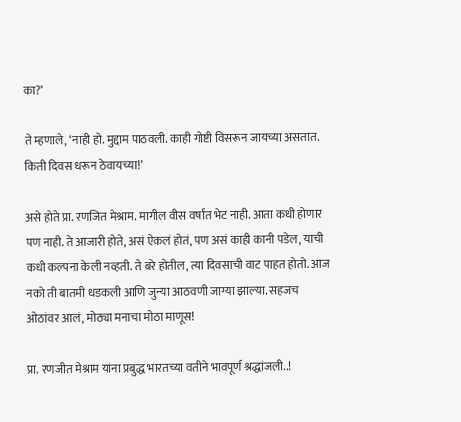का?’

ते म्हणाले, ‘नाही हो. मुद्दाम पाठवली. काही गोष्टी विसरून जायच्या असतात. किती दिवस धरून ठेवायच्या!’

असे होते प्रा. रणजित मेश्राम. मागील वीस वर्षांत भेट नाही. आता कधी होणार पण नाही. ते आजारी होते, असं ऐकलं होतं, पण असं काही कानी पडेल, याची कधी कल्पना केली नव्हती. ते बरे होतील, त्या दिवसाची वाट पाहत होतो. आज नको ती बातमी धडकली आणि जुन्या आठवणी जाग्या झाल्या. सहजच ओठांवर आलं, मोठ्या मनाचा मोठा माणूस!

प्रा. रणजीत मेश्राम यांना प्रबुद्ध भारतच्या वतीने भावपूर्ण श्रद्धांजली..!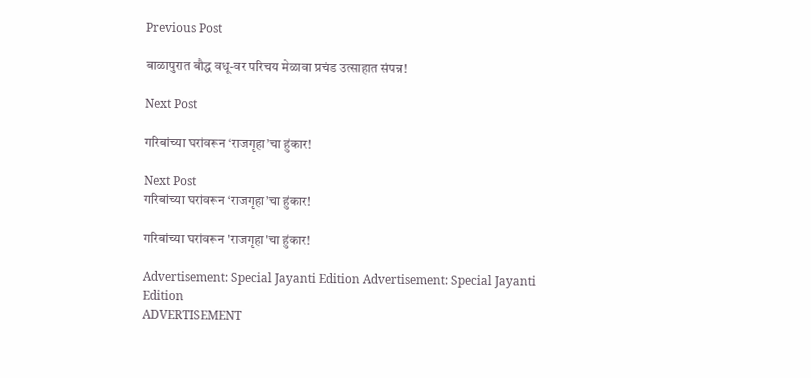Previous Post

बाळापुरात बौद्ध वधू-वर परिचय मेळावा प्रचंड उत्साहात संपन्न!

Next Post

गरिबांच्या घरांवरून ‘राजगृहा’चा हुंकार!

Next Post
गरिबांच्या घरांवरून ‘राजगृहा’चा हुंकार!

गरिबांच्या घरांवरून 'राजगृहा'चा हुंकार!

Advertisement: Special Jayanti Edition Advertisement: Special Jayanti Edition
ADVERTISEMENT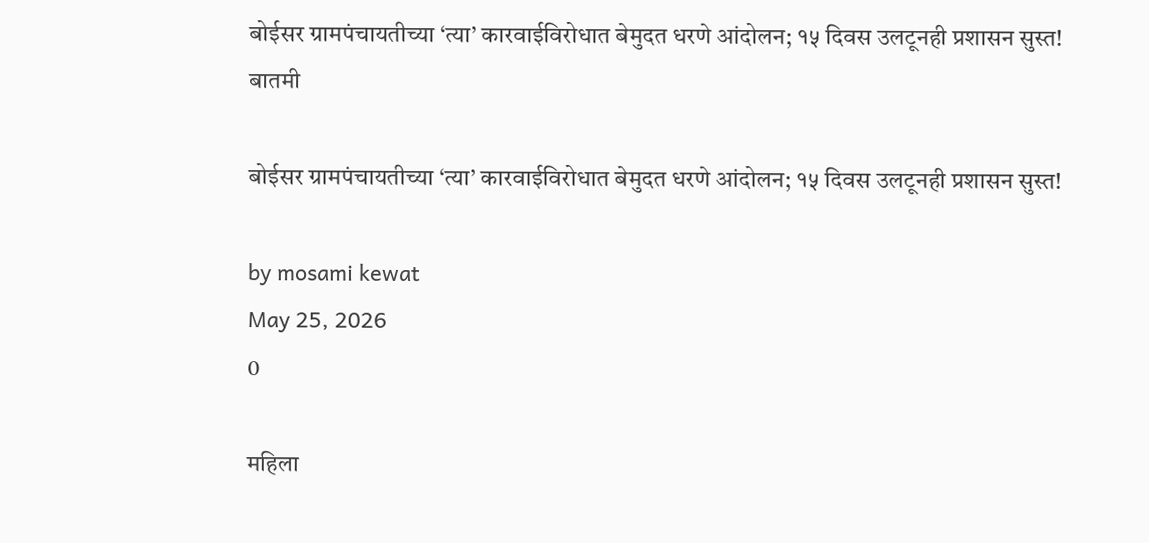बोईसर ग्रामपंचायतीच्या ‘त्या’ कारवाईविरोधात बेमुदत धरणे आंदोलन; १५ दिवस उलटूनही प्रशासन सुस्त!
बातमी

बोईसर ग्रामपंचायतीच्या ‘त्या’ कारवाईविरोधात बेमुदत धरणे आंदोलन; १५ दिवस उलटूनही प्रशासन सुस्त!

by mosami kewat
May 25, 2026
0

महिला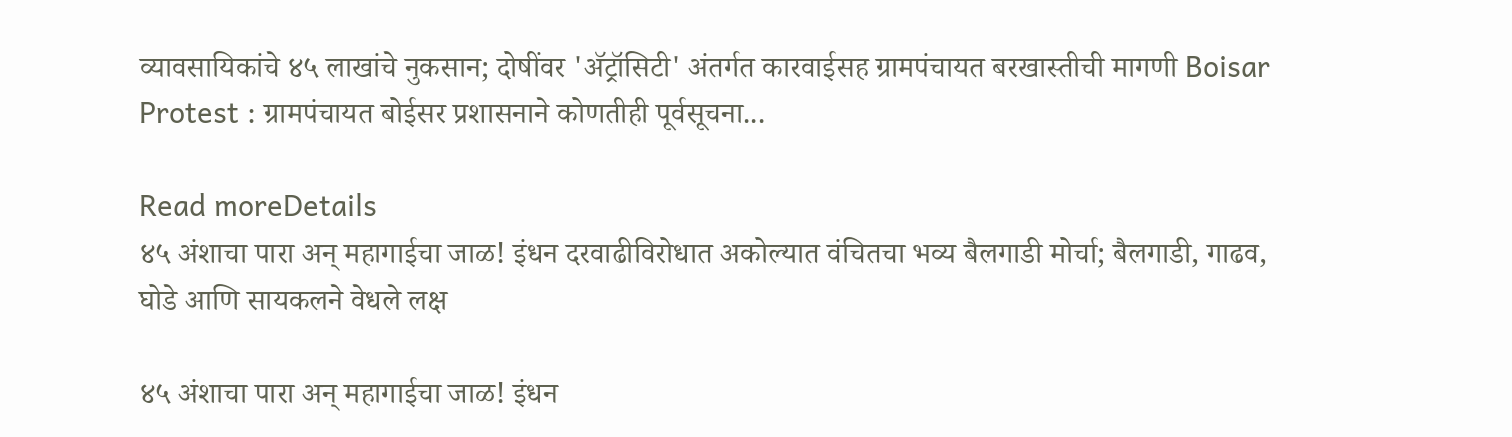व्यावसायिकांचे ४५ लाखांचे नुकसान; दोषींवर 'ॲट्रॉसिटी' अंतर्गत कारवाईसह ग्रामपंचायत बरखास्तीची मागणी Boisar Protest : ग्रामपंचायत बोईसर प्रशासनाने कोणतीही पूर्वसूचना...

Read moreDetails
४५ अंशाचा पारा अन् महागाईचा जाळ! इंधन दरवाढीविरोधात अकोल्यात वंचितचा भव्य बैलगाडी मोर्चा; बैलगाडी, गाढव, घोडे आणि सायकलने वेधले लक्ष

४५ अंशाचा पारा अन् महागाईचा जाळ! इंधन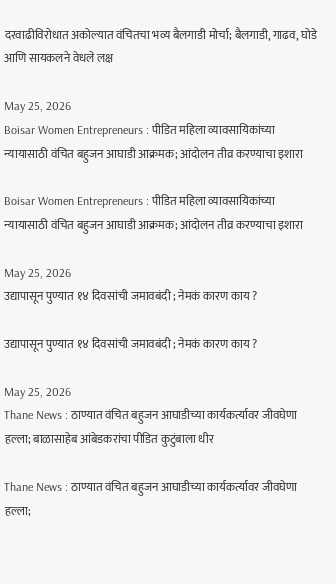दरवाढीविरोधात अकोल्यात वंचितचा भव्य बैलगाडी मोर्चा; बैलगाडी, गाढव, घोडे आणि सायकलने वेधले लक्ष

May 25, 2026
Boisar Women Entrepreneurs : पीडित महिला व्यावसायिकांच्या न्यायासाठी वंचित बहुजन आघाडी आक्रमक; आंदोलन तीव्र करण्याचा इशारा

Boisar Women Entrepreneurs : पीडित महिला व्यावसायिकांच्या न्यायासाठी वंचित बहुजन आघाडी आक्रमक; आंदोलन तीव्र करण्याचा इशारा

May 25, 2026
उद्यापासून पुण्यात १४ दिवसांची जमावबंदी ; नेमकं कारण काय ?

उद्यापासून पुण्यात १४ दिवसांची जमावबंदी ; नेमकं कारण काय ?

May 25, 2026
Thane News : ठाण्यात वंचित बहुजन आघाडीच्या कार्यकर्त्यावर जीवघेणा हल्ला; बाळासाहेब आंबेडकरांचा पीडित कुटुंबाला धीर

Thane News : ठाण्यात वंचित बहुजन आघाडीच्या कार्यकर्त्यावर जीवघेणा हल्ला;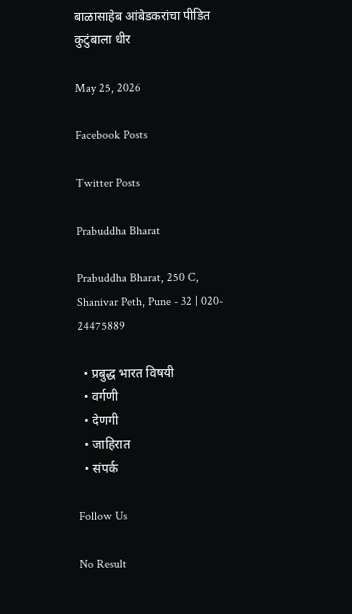बाळासाहेब आंबेडकरांचा पीडित कुटुंबाला धीर

May 25, 2026

Facebook Posts

Twitter Posts

Prabuddha Bharat

Prabuddha Bharat, 250 C, Shanivar Peth, Pune - 32 | 020- 24475889

  • प्रबुद्ध भारत विषयी
  • वर्गणी
  • देणगी
  • जाहिरात
  • संपर्क

Follow Us

No Result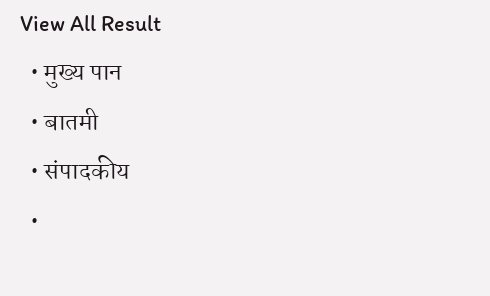View All Result
  • मुख्य पान
  • बातमी
  • संपादकीय
  •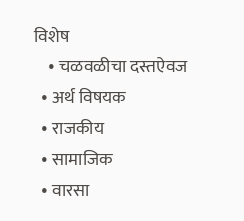विशेष
    • चळवळीचा दस्तऐवज
  • अर्थ विषयक
  • राजकीय
  • सामाजिक
  • वारसा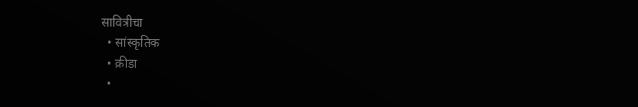सावित्रीचा
  • सांस्कृतिक
  • क्रीडा
  •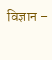विज्ञान –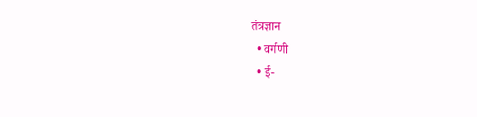तंत्रज्ञान
  • वर्गणी
  • ई-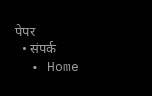पेपर
  • संपर्क
  • Home